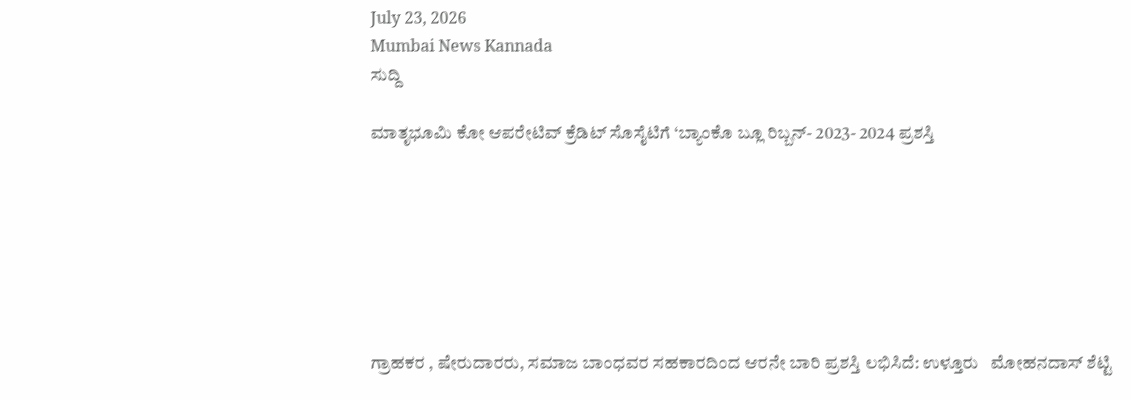July 23, 2026
Mumbai News Kannada
ಸುದ್ದಿ

ಮಾತೃಭೂಮಿ ಕೋ ಆಪರೇಟಿವ್ ಕ್ರೆಡಿಟ್ ಸೊಸೈಟಿಗೆ ‘ಬ್ಯಾಂಕೊ ಬ್ಲೂ ರಿಬ್ಬನ್- 2023- 2024 ಪ್ರಶಸ್ತಿ







ಗ್ರಾಹಕರ , ಷೇರುದಾರರು, ಸಮಾಜ ಬಾಂಧವರ ಸಹಕಾರದಿಂದ ಆರನೇ ಬಾರಿ ಪ್ರಶಸ್ತಿ ಲಭಿಸಿದೆ: ಉಳ್ತೂರು   ಮೋಹನದಾಸ್ ಶೆಟ್ಟಿ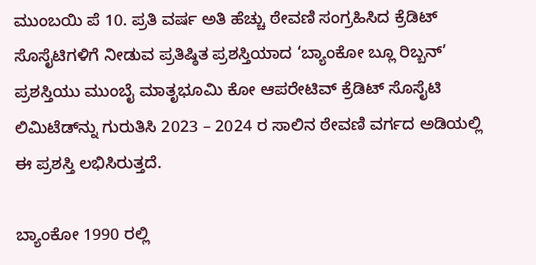ಮುಂಬಯಿ ಪೆ 10. ಪ್ರತಿ ವರ್ಷ ಅತಿ ಹೆಚ್ಚು ಠೇವಣಿ ಸಂಗ್ರಹಿಸಿದ ಕ್ರೆಡಿಟ್ ಸೊಸೈಟಿಗಳಿಗೆ ನೀಡುವ ಪ್ರತಿಷ್ಠಿತ ಪ್ರಶಸ್ತಿಯಾದ ‘ಬ್ಯಾಂಕೋ ಬ್ಲೂ ರಿಬ್ಬನ್’ ಪ್ರಶಸ್ತಿಯು ಮುಂಬೈ ಮಾತೃಭೂಮಿ ಕೋ ಆಪರೇಟಿವ್ ಕ್ರೆಡಿಟ್ ಸೊಸೈಟಿ ಲಿಮಿಟೆಡ್‌ನ್ನು ಗುರುತಿಸಿ 2023 – 2024 ರ ಸಾಲಿನ ಠೇವಣಿ ವರ್ಗದ ಅಡಿಯಲ್ಲಿ ಈ ಪ್ರಶಸ್ತಿ ಲಭಿಸಿರುತ್ತದೆ.

ಬ್ಯಾಂಕೋ 1990 ರಲ್ಲಿ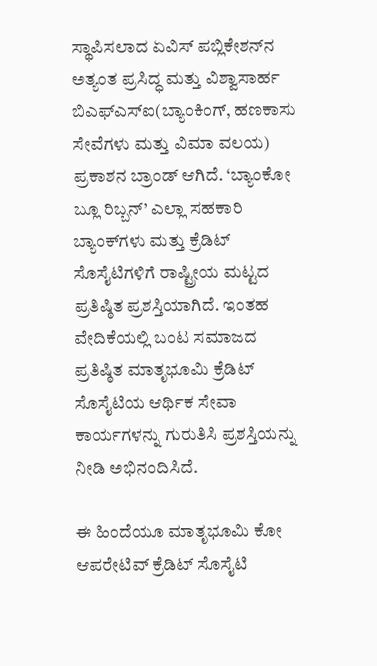ಸ್ಥಾಪಿಸಲಾದ ಏವಿಸ್ ಪಬ್ಲಿಕೇಶನ್‌ನ ಅತ್ಯಂತ ಪ್ರಸಿದ್ಧ ಮತ್ತು ವಿಶ್ವಾಸಾರ್ಹ ಬಿಎಫ್‌ಎಸ್‌ಐ(ಬ್ಯಾಂಕಿಂಗ್, ಹಣಕಾಸು ಸೇವೆಗಳು ಮತ್ತು ವಿಮಾ ವಲಯ) ಪ್ರಕಾಶನ ಬ್ರಾಂಡ್ ಆಗಿದೆ. ‘ಬ್ಯಾಂಕೋ ಬ್ಲೂ ರಿಬ್ಬನ್’ ಎಲ್ಲಾ ಸಹಕಾರಿ ಬ್ಯಾಂಕ್‌ಗಳು ಮತ್ತು ಕ್ರೆಡಿಟ್ ಸೊಸೈಟಿಗಳಿಗೆ ರಾಷ್ಟ್ರೀಯ ಮಟ್ಟದ ಪ್ರತಿಷ್ಠಿತ ಪ್ರಶಸ್ತಿಯಾಗಿದೆ. ಇಂತಹ ವೇದಿಕೆಯಲ್ಲಿ ಬಂಟ ಸಮಾಜದ ಪ್ರತಿಷ್ಠಿತ ಮಾತೃಭೂಮಿ ಕ್ರೆಡಿಟ್ ಸೊಸೈಟಿಯ ಆರ್ಥಿಕ ಸೇವಾ ಕಾರ್ಯಗಳನ್ನು ಗುರುತಿಸಿ ಪ್ರಶಸ್ತಿಯನ್ನು ನೀಡಿ ಅಭಿನಂದಿಸಿದೆ.

ಈ ಹಿಂದೆಯೂ ಮಾತೃಭೂಮಿ ಕೋ ಆಪರೇಟಿವ್ ಕ್ರೆಡಿಟ್ ಸೊಸೈಟಿ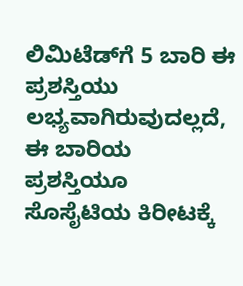ಲಿಮಿಟೆಡ್‌ಗೆ 5 ಬಾರಿ ಈ ಪ್ರಶಸ್ತಿಯು ಲಭ್ಯವಾಗಿರುವುದಲ್ಲದೆ, ಈ ಬಾರಿಯ ಪ್ರಶಸ್ತಿಯೂ ಸೊಸೈಟಿಯ ಕಿರೀಟಕ್ಕೆ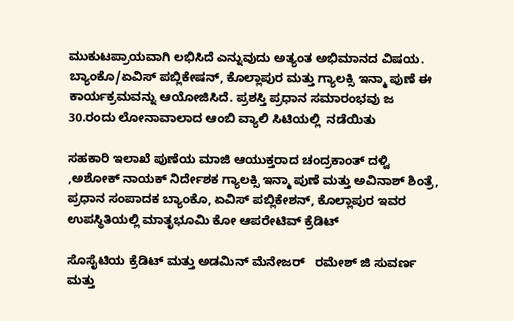ಮುಕುಟಪ್ರಾಯವಾಗಿ ಲಭಿಸಿದೆ ಎನ್ನುವುದು ಅತ್ಯಂತ ಅಭಿಮಾನದ ವಿಷಯ. ಬ್ಯಾಂಕೊ/ಏವಿಸ್ ಪಬ್ಲಿಕೇಷನ್, ಕೊಲ್ಲಾಪುರ ಮತ್ತು ಗ್ಯಾಲಕ್ಸಿ ಇನ್ಮಾ ಪುಣೆ ಈ ಕಾರ್ಯಕ್ರಮವನ್ನು ಆಯೋಜಿಸಿದೆ. ಪ್ರಶಸ್ತಿ ಪ್ರಧಾನ ಸಮಾರಂಭವು ಜ 30.ರಂದು ಲೋನಾವಾಲಾದ ಆಂಬಿ ವ್ಯಾಲಿ ಸಿಟಿಯಲ್ಲಿ  ನಡೆಯಿತು

ಸಹಕಾರಿ ಇಲಾಖೆ ಪುಣೆಯ ಮಾಜಿ ಆಯುಕ್ತರಾದ ಚಂದ್ರಕಾಂತ್ ದಳ್ವಿ ,ಅಶೋಕ್ ನಾಯಕ್ ನಿರ್ದೇಶಕ ಗ್ಯಾಲಕ್ಸಿ ಇನ್ಮಾ ಪುಣೆ ಮತ್ತು ಅವಿನಾಶ್ ಶಿಂತ್ರೆ, ಪ್ರಧಾನ ಸಂಪಾದಕ ಬ್ಯಾಂಕೊ, ಏವಿಸ್ ಪಬ್ಲಿಕೇಶನ್, ಕೊಲ್ಲಾಪುರ ಇವರ  ಉಪಸ್ಥಿತಿಯಲ್ಲಿ ಮಾತೃಭೂಮಿ ಕೋ ಆಪರೇಟಿವ್ ಕ್ರೆಡಿಟ್

ಸೊಸೈಟಿಯ ಕ್ರೆಡಿಟ್ ಮತ್ತು ಅಡಮಿನ್ ಮೆನೇಜರ್   ರಮೇಶ್ ಜಿ ಸುವರ್ಣ  ಮತ್ತು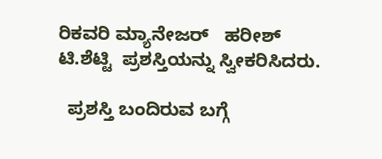ರಿಕವರಿ ಮ್ಯಾನೇಜರ್   ಹರೀಶ್ ಟಿ.ಶೆಟ್ಟಿ  ಪ್ರಶಸ್ತಿಯನ್ನು ಸ್ವೀಕರಿಸಿದರು.

  ಪ್ರಶಸ್ತಿ ಬಂದಿರುವ ಬಗ್ಗೆ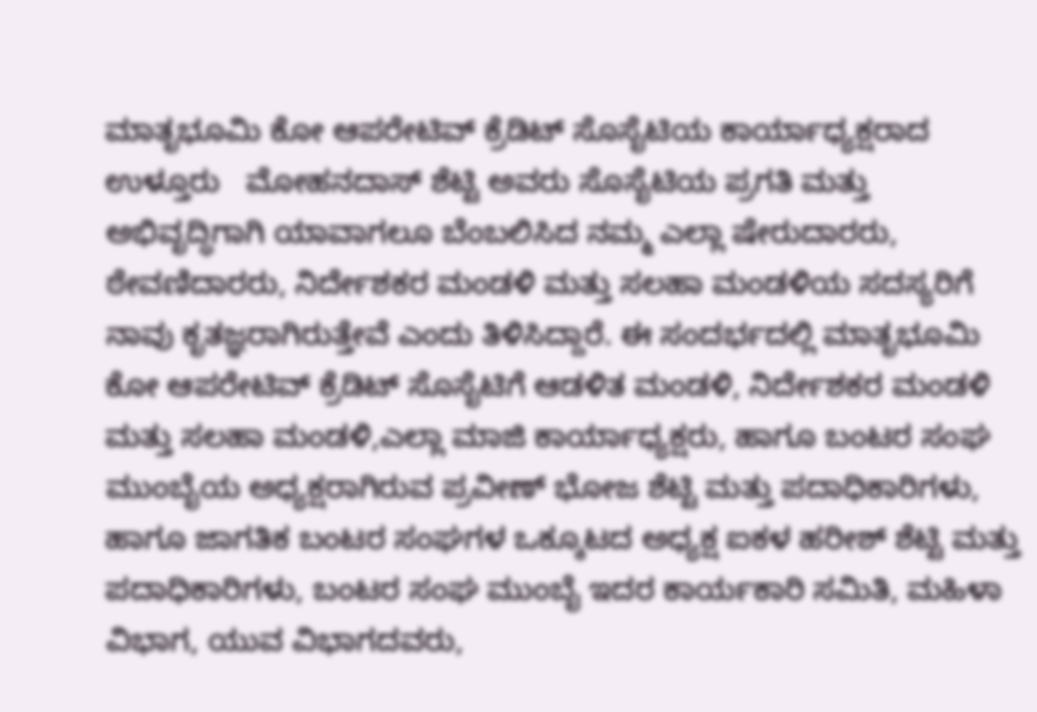ಮಾತೃಭೂಮಿ ಕೋ ಆಪರೇಟಿವ್ ಕ್ರೆಡಿಟ್ ಸೊಸೈಟಿಯ ಕಾರ್ಯಾಧ್ಯಕ್ಷರಾದ ಉಳ್ತೂರು   ಮೋಹನದಾಸ್ ಶೆಟ್ಟಿ ಅವರು ಸೊಸೈಟಿಯ ಪ್ರಗತಿ ಮತ್ತು ಅಭಿವೃದ್ಧಿಗಾಗಿ ಯಾವಾಗಲೂ ಬೆಂಬಲಿಸಿದ ನಮ್ಮ ಎಲ್ಲಾ ಷೇರುದಾರರು, ಠೇವಣಿದಾರರು, ನಿರ್ದೇಶಕರ ಮಂಡಳಿ ಮತ್ತು ಸಲಹಾ ಮಂಡಳಿಯ ಸದಸ್ಯರಿಗೆ ನಾವು ಕೃತಜ್ಞರಾಗಿರುತ್ತೇವೆ ಎಂದು ತಿಳಿಸಿದ್ದಾರೆ. ಈ ಸಂದರ್ಭದಲ್ಲಿ ಮಾತೃಭೂಮಿ ಕೋ ಆಪರೇಟಿವ್ ಕ್ರೆಡಿಟ್ ಸೊಸೈಟಿಗೆ ಆಡಳಿತ ಮಂಡಳಿ, ನಿರ್ದೇಶಕರ ಮಂಡಳಿ ಮತ್ತು ಸಲಹಾ ಮಂಡಳಿ,ಎಲ್ಲಾ ಮಾಜಿ ಕಾರ್ಯಾಧ್ಯಕ್ಷರು, ಹಾಗೂ ಬಂಟರ ಸಂಘ ಮುಂಬೈಯ ಅಧ್ಯಕ್ಷರಾಗಿರುವ ಪ್ರವೀಣ್ ಭೋಜ ಶೆಟ್ಟಿ ಮತ್ತು ಪದಾಧಿಕಾರಿಗಳು, ಹಾಗೂ ಜಾಗತಿಕ ಬಂಟರ ಸಂಘಗಳ ಒಕ್ಕೂಟದ ಅಧ್ಯಕ್ಷ ಐಕಳ ಹರೀಶ್ ಶೆಟ್ಟಿ ಮತ್ತು ಪದಾಧಿಕಾರಿಗಳು, ಬಂಟರ ಸಂಘ ಮುಂಬೈ ಇದರ ಕಾರ್ಯಕಾರಿ ಸಮಿತಿ, ಮಹಿಳಾ ವಿಭಾಗ, ಯುವ ವಿಭಾಗದವರು,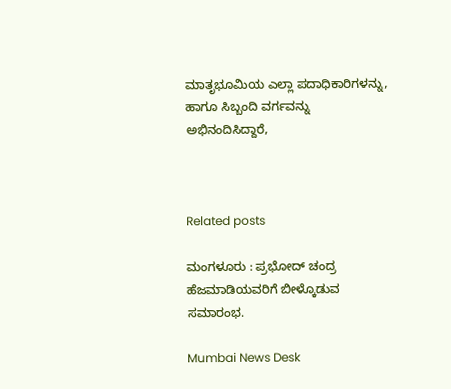ಮಾತೃಭೂಮಿಯ ಎಲ್ಲಾ ಪದಾಧಿಕಾರಿಗಳನ್ನು, ಹಾಗೂ ಸಿಬ್ಬಂದಿ ವರ್ಗವನ್ನು ಅಭಿನಂದಿಸಿದ್ದಾರೆ,



Related posts

ಮಂಗಳೂರು : ಪ್ರಭೋದ್ ಚಂದ್ರ ಹೆಜಮಾಡಿಯವರಿಗೆ ಬೀಳ್ಕೊಡುವ ಸಮಾರಂಭ.

Mumbai News Desk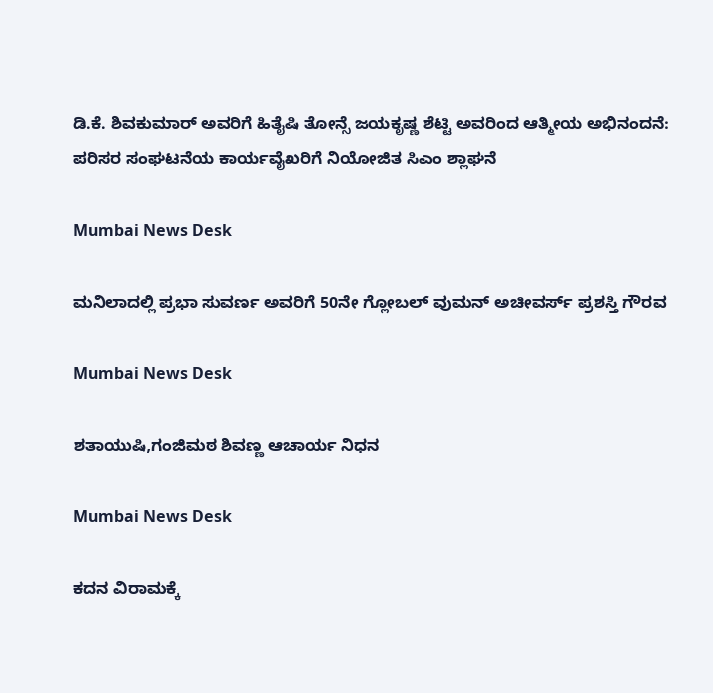ಡಿ.ಕೆ. ಶಿವಕುಮಾರ್ ಅವರಿಗೆ ಹಿತೈಷಿ ತೋನ್ಸೆ ಜಯಕೃಷ್ಣ ಶೆಟ್ಟಿ ಅವರಿಂದ ಆತ್ಮೀಯ ಅಭಿನಂದನೆ: ಪರಿಸರ ಸಂಘಟನೆಯ ಕಾರ್ಯವೈಖರಿಗೆ ನಿಯೋಜಿತ ಸಿಎಂ ಶ್ಲಾಘನೆ

Mumbai News Desk

ಮನಿಲಾದಲ್ಲಿ ಪ್ರಭಾ ಸುವರ್ಣ ಅವರಿಗೆ 50ನೇ ಗ್ಲೋಬಲ್ ವುಮನ್ ಅಚೀವರ್ಸ್ ಪ್ರಶಸ್ತಿ ಗೌರವ

Mumbai News Desk

ಶತಾಯುಷಿ,ಗಂಜಿಮಠ ಶಿವಣ್ಣ ಆಚಾರ್ಯ ನಿಧನ

Mumbai News Desk

ಕದನ ವಿರಾಮಕ್ಕೆ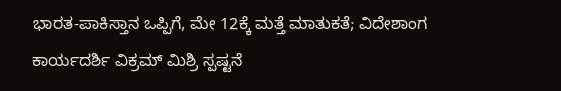ಭಾರತ-ಪಾಕಿಸ್ತಾನ ಒಪ್ಪಿಗೆ, ಮೇ 12ಕ್ಕೆ ಮತ್ತೆ ಮಾತುಕತೆ; ವಿದೇಶಾಂಗ ಕಾರ್ಯದರ್ಶಿ ವಿಕ್ರಮ್ ಮಿಶ್ರಿ ಸ್ಪಷ್ಟನೆ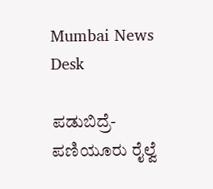Mumbai News Desk

ಪಡುಬಿದ್ರೆ-ಪಣಿಯೂರು ರೈಲ್ವೆ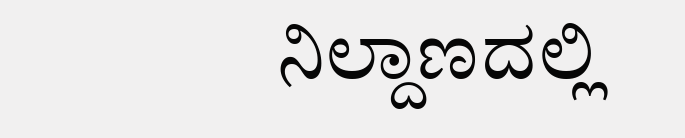ನಿಲ್ದಾಣದಲ್ಲಿ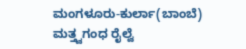ಮಂಗಳೂರು-ಕುರ್ಲಾ(ಬಾಂಬೆ) ಮತ್ತ್ವಗಂಧ ರೈಲ್ವೆ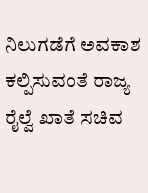ನಿಲುಗಡೆಗೆ ಅವಕಾಶ ಕಲ್ಪಿಸುವಂತೆ ರಾಜ್ಯ ರೈಲ್ವೆ ಖಾತೆ ಸಚಿವ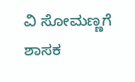ವಿ ಸೋಮಣ್ಣಗೆ ಶಾಸಕ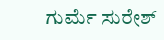ಗುರ್ಮೆ ಸುರೇಶ್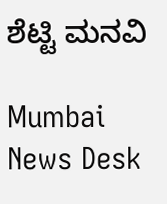ಶೆಟ್ಟಿ ಮನವಿ

Mumbai News Desk